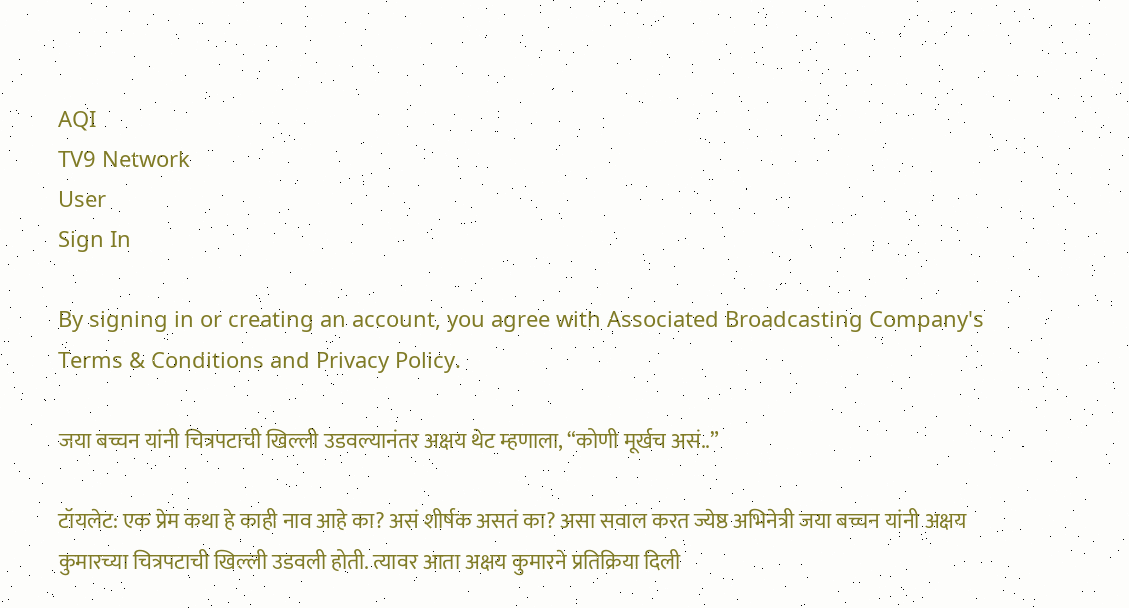AQI
TV9 Network
User
Sign In

By signing in or creating an account, you agree with Associated Broadcasting Company's Terms & Conditions and Privacy Policy.

जया बच्चन यांनी चित्रपटाची खिल्ली उडवल्यानंतर अक्षय थेट म्हणाला, “कोणी मूर्खच असं..”

टॉयलेट: एक प्रेम कथा हे काही नाव आहे का? असं शीर्षक असतं का? असा सवाल करत ज्येष्ठ अभिनेत्री जया बच्चन यांनी अक्षय कुमारच्या चित्रपटाची खिल्ली उडवली होती. त्यावर आता अक्षय कुमारने प्रतिक्रिया दिली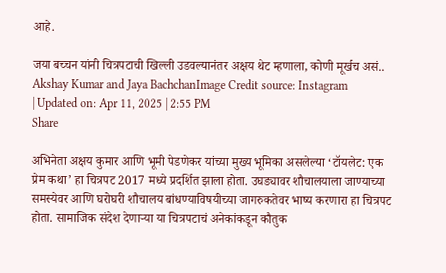आहे.

जया बच्चन यांनी चित्रपटाची खिल्ली उडवल्यानंतर अक्षय थेट म्हणाला, कोणी मूर्खच असं..
Akshay Kumar and Jaya BachchanImage Credit source: Instagram
| Updated on: Apr 11, 2025 | 2:55 PM
Share

अभिनेता अक्षय कुमार आणि भूमी पेडणेकर यांच्या मुख्य भूमिका असलेल्या ‘टॉयलेट: एक प्रेम कथा’ हा चित्रपट 2017 मध्ये प्रदर्शित झाला होता. उघड्यावर शौचालयाला जाण्याच्या समस्येवर आणि घरोघरी शौचालय बांधण्याविषयीच्या जागरुकतेवर भाष्य करणारा हा चित्रपट होता. सामाजिक संदेश देणाऱ्या या चित्रपटाचं अनेकांकडून कौतुक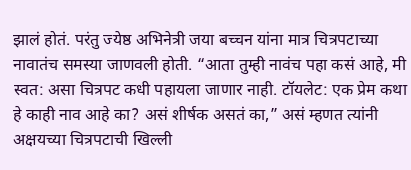झालं होतं. परंतु ज्येष्ठ अभिनेत्री जया बच्चन यांना मात्र चित्रपटाच्या नावातंच समस्या जाणवली होती. “आता तुम्ही नावंच पहा कसं आहे, मी स्वत: असा चित्रपट कधी पहायला जाणार नाही. टॉयलेट: एक प्रेम कथा हे काही नाव आहे का? असं शीर्षक असतं का,” असं म्हणत त्यांनी अक्षयच्या चित्रपटाची खिल्ली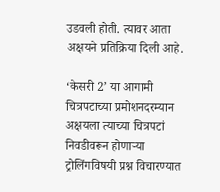उडवली होती. त्यावर आता अक्षयने प्रतिक्रिया दिली आहे.

‘केसरी 2’ या आगामी चित्रपटाच्या प्रमोशनदरम्यान अक्षयला त्याच्या चित्रपटां निवडीवरून होणाऱ्या ट्रोलिंगविषयी प्रश्न विचारण्यात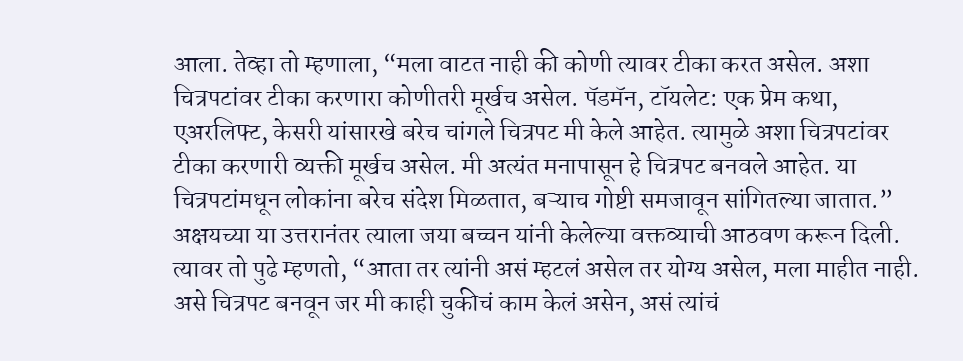आला. तेव्हा तो म्हणाला, “मला वाटत नाही की कोणी त्यावर टीका करत असेल. अशा चित्रपटांवर टीका करणारा कोणीतरी मूर्खच असेल. पॅडमॅन, टॉयलेट: एक प्रेम कथा, एअरलिफ्ट, केसरी यांसारखे बरेच चांगले चित्रपट मी केले आहेत. त्यामुळे अशा चित्रपटांवर टीका करणारी व्यक्ती मूर्खच असेल. मी अत्यंत मनापासून हे चित्रपट बनवले आहेत. या चित्रपटांमधून लोकांना बरेच संदेश मिळतात, बऱ्याच गोष्टी समजावून सांगितल्या जातात.” अक्षयच्या या उत्तरानंतर त्याला जया बच्चन यांनी केलेल्या वक्तव्याची आठवण करून दिली. त्यावर तो पुढे म्हणतो, “आता तर त्यांनी असं म्हटलं असेल तर योग्य असेल, मला माहीत नाही. असे चित्रपट बनवून जर मी काही चुकीचं काम केलं असेन, असं त्यांचं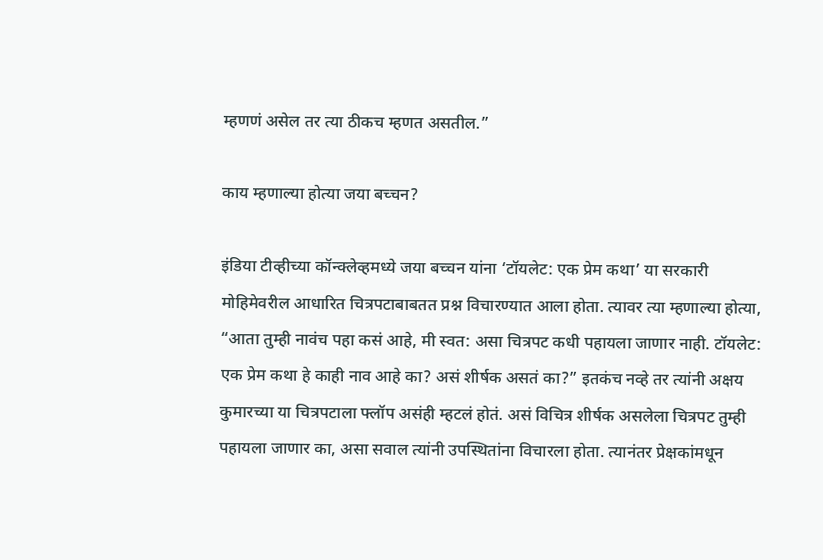म्हणणं असेल तर त्या ठीकच म्हणत असतील.”

काय म्हणाल्या होत्या जया बच्चन?

इंडिया टीव्हीच्या कॉन्क्लेव्हमध्ये जया बच्चन यांना ‘टॉयलेट: एक प्रेम कथा’ या सरकारी मोहिमेवरील आधारित चित्रपटाबाबतत प्रश्न विचारण्यात आला होता. त्यावर त्या म्हणाल्या होत्या, “आता तुम्ही नावंच पहा कसं आहे, मी स्वत: असा चित्रपट कधी पहायला जाणार नाही. टॉयलेट: एक प्रेम कथा हे काही नाव आहे का? असं शीर्षक असतं का?” इतकंच नव्हे तर त्यांनी अक्षय कुमारच्या या चित्रपटाला फ्लॉप असंही म्हटलं होतं. असं विचित्र शीर्षक असलेला चित्रपट तुम्ही पहायला जाणार का, असा सवाल त्यांनी उपस्थितांना विचारला होता. त्यानंतर प्रेक्षकांमधून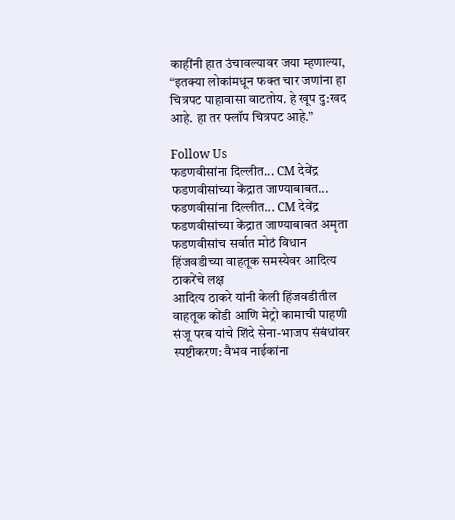काहींनी हात उंचावल्यावर जया म्हणाल्या, “इतक्या लोकांमधून फक्त चार जणांना हा चित्रपट पाहावासा वाटतोय. हे खूप दु:खद आहे. हा तर फ्लॉप चित्रपट आहे.”

Follow Us
फडणवीसांना दिल्लीत... CM देवेंद्र फडणवीसांच्या केंद्रात जाण्याबाबत...
फडणवीसांना दिल्लीत... CM देवेंद्र फडणवीसांच्या केंद्रात जाण्याबाबत अमृता फडणवीसांच सर्वात मोठं विधान
हिंजवडीच्या वाहतूक समस्येवर आदित्य ठाकरेंचे लक्ष
आदित्य ठाकरे यांनी केली हिंजवडीतील वाहतूक कोंडी आणि मेट्रो कामाची पाहणी
संजू परब यांचे शिंदे सेना-भाजप संबंधांवर स्पष्टीकरण: वैभव नाईकांना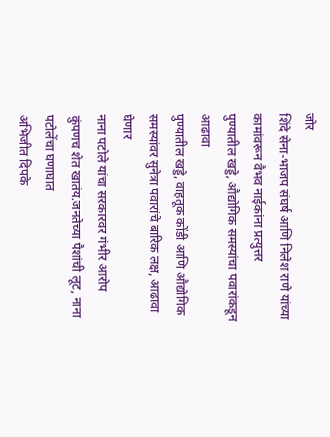जोर
शिंदे सेना-भाजप संघर्ष आणि निलेश राणे यांच्या कामांवरून वैभव नाईकांना प्रत्युत्तर
पुण्यातील खड्डे, औद्योगिक समस्यांचा पवारांकडून आढावा
पुण्यातील खड्डे, वाहतूक कोंडी आणि औद्योगिक समस्यांवर सुनेत्रा पवारांचे बारिक लक्ष, आढावा घेणार
नाना पटोले यांचा सरकारवर गंभीर आरोप
कुंपणच शेत खातंय.जनतेच्या पैशांची लूट, नाना पटोलेंचा घणाघात
अभिजीत दिपके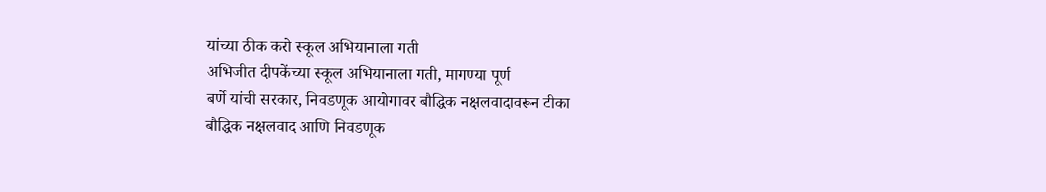यांच्या ठीक करो स्कूल अभियानाला गती
अभिजीत दीपकेंच्या स्कूल अभियानाला गती, मागण्या पूर्ण
बर्णे यांची सरकार, निवडणूक आयोगावर बौद्धिक नक्षलवादावरून टीका
बौद्धिक नक्षलवाद आणि निवडणूक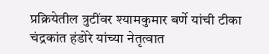प्रक्रियेतील त्रुटींवर श्यामकुमार बर्णे यांची टीका
चंद्रकांत हंडोरे यांच्या नेतृत्वात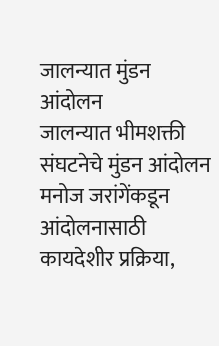जालन्यात मुंडन आंदोलन
जालन्यात भीमशक्ती संघटनेचे मुंडन आंदोलन
मनोज जरांगेंकडून आंदोलनासाठी कायदेशीर प्रक्रिया,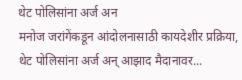थेट पोलिसांना अर्ज अन
मनोज जरांगेंकडून आंदोलनासाठी कायदेशीर प्रक्रिया, थेट पोलिसांना अर्ज अन् आझाद मैदानावर...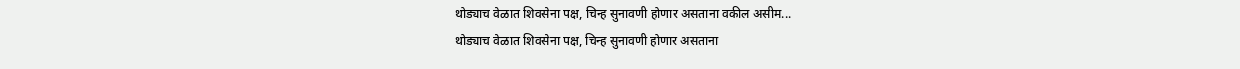थोड्याच वेळात शिवसेना पक्ष, चिन्ह सुनावणी होणार असताना वकील असीम...
थोड्याच वेळात शिवसेना पक्ष, चिन्ह सुनावणी होणार असताना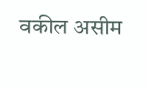वकील असीम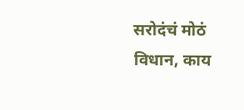सरोदंचं मोठं विधान, काय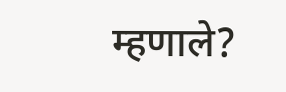म्हणाले?